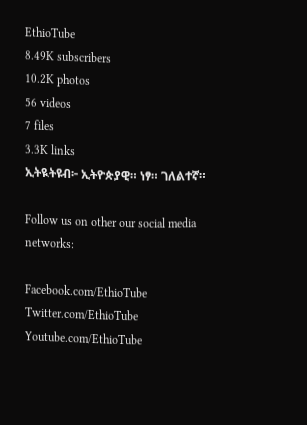EthioTube
8.49K subscribers
10.2K photos
56 videos
7 files
3.3K links
ኢትዪትዩብ፦ ኢትዮጵያዊ። ነፃ። ገለልተኛ።

Follow us on other our social media networks:

Facebook.com/EthioTube
Twitter.com/EthioTube
Youtube.com/EthioTube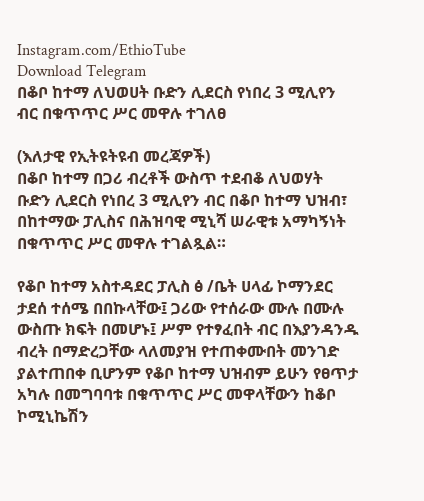Instagram.com/EthioTube
Download Telegram
በቆቦ ከተማ ለህወሀት ቡድን ሊደርስ የነበረ 3 ሚሊየን ብር በቁጥጥር ሥር መዋሉ ተገለፀ

(እለታዊ የኢትዩትዩብ መረጃዎች)
በቆቦ ከተማ በጋሪ ብረቶች ውስጥ ተደብቆ ለህወሃት ቡድን ሊደርስ የነበረ 3 ሚሊየን ብር በቆቦ ከተማ ህዝብ፣ በከተማው ፓሊስና በሕዝባዊ ሚኒሻ ሠራዊቱ አማካኝነት በቁጥጥር ሥር መዋሉ ተገልጿል።

የቆቦ ከተማ አስተዳደር ፓሊስ ፅ /ቤት ሀላፊ ኮማንደር ታደሰ ተሰሜ በበኩላቸው፤ ጋሪው የተሰራው ሙሉ በሙሉ ውስጡ ክፍት በመሆኑ፤ ሥም የተፃፈበት ብር በእያንዳንዱ ብረት በማድረጋቸው ላለመያዝ የተጠቀሙበት መንገድ ያልተጠበቀ ቢሆንም የቆቦ ከተማ ህዝብም ይሁን የፀጥታ አካሉ በመግባባቱ በቁጥጥር ሥር መዋላቸውን ከቆቦ ኮሚኒኬሽን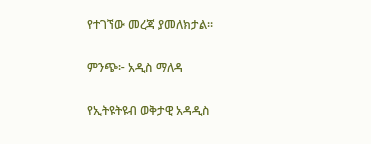የተገኘው መረጃ ያመለክታል።

ምንጭ፦ አዲስ ማለዳ

የኢትዩትዩብ ወቅታዊ አዳዲስ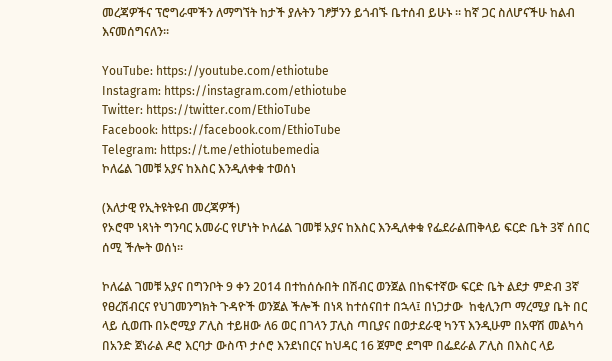መረጃዎችና ፕሮግራሞችን ለማግኘት ከታች ያሉትን ገፆቻንን ይጎብኙ ቤተሰብ ይሁኑ ። ከኛ ጋር ስለሆናችሁ ከልብ እናመሰግናለን።

YouTube: https://youtube.com/ethiotube
Instagram: https://instagram.com/ethiotube
Twitter: https://twitter.com/EthioTube
Facebook: https://facebook.com/EthioTube
Telegram: https://t.me/ethiotubemedia
ኮለሬል ገመቹ አያና ከእስር እንዲለቀቁ ተወሰነ

(እለታዊ የኢትዩትዩብ መረጃዎች)
የኦሮሞ ነጻነት ግንባር አመራር የሆነት ኮለሬል ገመቹ አያና ከእስር እንዲለቀቁ የፌደራልጠቅላይ ፍርድ ቤት 3ኛ ሰበር ሰሚ ችሎት ወሰነ።

ኮለሬል ገመቹ አያና በግንቦት 9 ቀን 2014 በተከሰሱበት በሽብር ወንጀል በከፍተኛው ፍርድ ቤት ልደታ ምድብ 3ኛ የፀረሽብርና የህገመንግክት ጉዳዮች ወንጀል ችሎች በነጻ ከተሰናበተ በኋላ፤ በነጋታው  ከቂሊንጦ ማረሚያ ቤት በር ላይ ሲወጡ በኦሮሚያ ፖሊስ ተይዘው ለ6 ወር በገላን ፓሊስ ጣቢያና በወታደራዊ ካንፕ እንዲሁም በአዋሽ መልካሳ በአንድ ጀነራል ዶሮ እርባታ ውስጥ ታሶሮ እንደነበርና ከህዳር 16 ጀምሮ ደግሞ በፌደራል ፖሊስ በእስር ላይ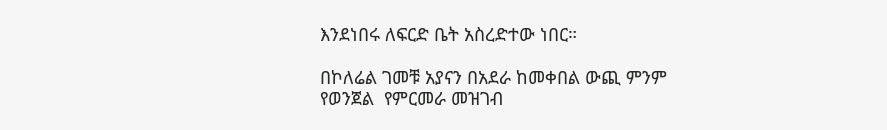እንደነበሩ ለፍርድ ቤት አስረድተው ነበር።

በኮለሬል ገመቹ አያናን በአደራ ከመቀበል ውጪ ምንም የወንጀል  የምርመራ መዝገብ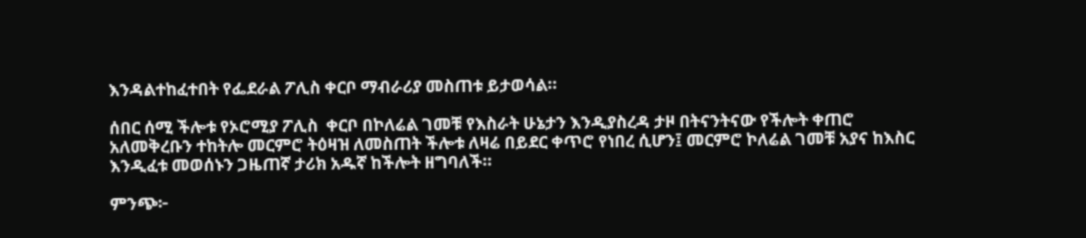እንዳልተከፈተበት የፌደራል ፖሊስ ቀርቦ ማብራሪያ መስጠቱ ይታወሳል።

ሰበር ሰሚ ችሎቱ የኦሮሚያ ፖሊስ  ቀርቦ በኮለሬል ገመቹ የእስራት ሁኔታን እንዲያስረዳ ታዞ በትናንትናው የችሎት ቀጠሮ አለመቅረቡን ተከትሎ መርምሮ ትዕዛዝ ለመስጠት ችሎቱ ለዛሬ በይደር ቀጥሮ የነበረ ሲሆን፤ መርምሮ ኮለሬል ገመቹ አያና ከእስር እንዲፈቱ መወሰኑን ጋዜጠኛ ታሪክ አዱኛ ከችሎት ዘግባለች።

ምንጭ፦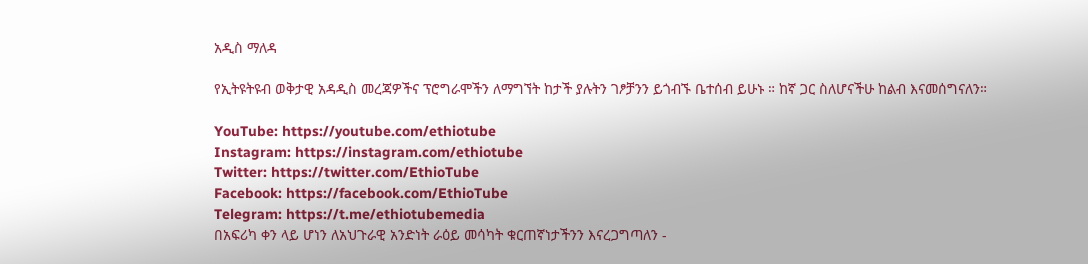አዲስ ማለዳ

የኢትዩትዩብ ወቅታዊ አዳዲስ መረጃዎችና ፕሮግራሞችን ለማግኘት ከታች ያሉትን ገፆቻንን ይጎብኙ ቤተሰብ ይሁኑ ። ከኛ ጋር ስለሆናችሁ ከልብ እናመሰግናለን።

YouTube: https://youtube.com/ethiotube
Instagram: https://instagram.com/ethiotube
Twitter: https://twitter.com/EthioTube
Facebook: https://facebook.com/EthioTube
Telegram: https://t.me/ethiotubemedia
በአፍሪካ ቀን ላይ ሆነን ለአህጉራዊ አንድነት ራዕይ መሳካት ቁርጠኛነታችንን እናረጋግጣለን -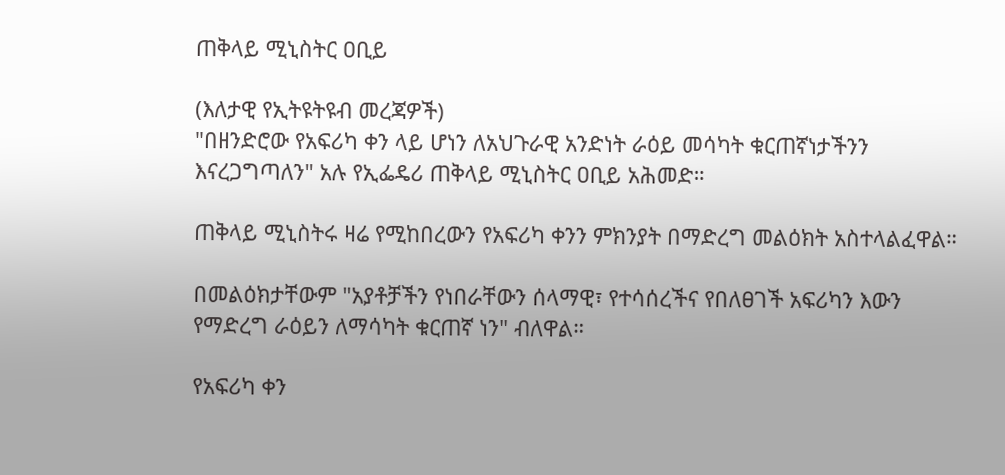ጠቅላይ ሚኒስትር ዐቢይ

(እለታዊ የኢትዩትዩብ መረጃዎች)
"በዘንድሮው የአፍሪካ ቀን ላይ ሆነን ለአህጉራዊ አንድነት ራዕይ መሳካት ቁርጠኛነታችንን እናረጋግጣለን" አሉ የኢፌዴሪ ጠቅላይ ሚኒስትር ዐቢይ አሕመድ።

ጠቅላይ ሚኒስትሩ ዛሬ የሚከበረውን የአፍሪካ ቀንን ምክንያት በማድረግ መልዕክት አስተላልፈዋል።

በመልዕክታቸውም "አያቶቻችን የነበራቸውን ሰላማዊ፣ የተሳሰረችና የበለፀገች አፍሪካን እውን የማድረግ ራዕይን ለማሳካት ቁርጠኛ ነን" ብለዋል።

የአፍሪካ ቀን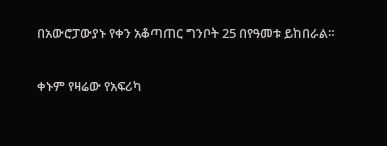በአውሮፓውያኑ የቀን አቆጣጠር ግንቦት 25 በየዓመቱ ይከበራል።

ቀኑም የዛሬው የአፍሪካ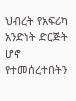ህብረት የአፍሪካ አንድነት ድርጅት ሆኖ የተመሰረተበትን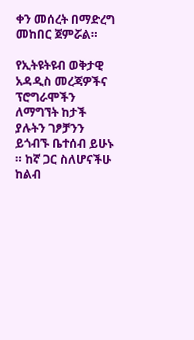ቀን መሰረት በማድረግ መከበር ጀምሯል።

የኢትዩትዩብ ወቅታዊ አዳዲስ መረጃዎችና ፕሮግራሞችን ለማግኘት ከታች ያሉትን ገፆቻንን ይጎብኙ ቤተሰብ ይሁኑ ። ከኛ ጋር ስለሆናችሁ ከልብ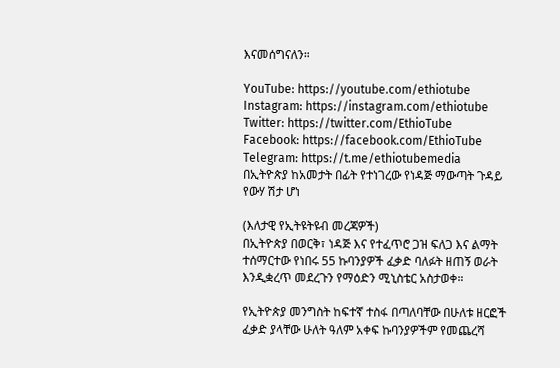እናመሰግናለን።

YouTube: https://youtube.com/ethiotube
Instagram: https://instagram.com/ethiotube
Twitter: https://twitter.com/EthioTube
Facebook: https://facebook.com/EthioTube
Telegram: https://t.me/ethiotubemedia
በኢትዮጵያ ከአመታት በፊት የተነገረው የነዳጅ ማውጣት ጉዳይ የውሃ ሽታ ሆነ

(እለታዊ የኢትዩትዩብ መረጃዎች)
በኢትዮጵያ በወርቅ፣ ነዳጅ እና የተፈጥሮ ጋዝ ፍለጋ እና ልማት ተሰማርተው የነበሩ 55 ኩባንያዎች ፈቃድ ባለፉት ዘጠኝ ወራት እንዲቋረጥ መደረጉን የማዕድን ሚኒስቴር አስታወቀ።

የኢትዮጵያ መንግስት ከፍተኛ ተስፋ በጣለባቸው በሁለቱ ዘርፎች ፈቃድ ያላቸው ሁለት ዓለም አቀፍ ኩባንያዎችም የመጨረሻ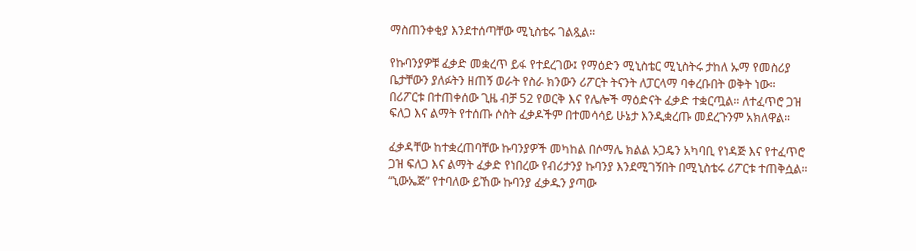ማስጠንቀቂያ እንደተሰጣቸው ሚኒስቴሩ ገልጿል።

የኩባንያዎቹ ፈቃድ መቋረጥ ይፋ የተደረገው፤ የማዕድን ሚኒስቴር ሚኒስትሩ ታከለ ኡማ የመስሪያ ቤታቸውን ያለፉትን ዘጠኝ ወራት የስራ ክንውን ሪፖርት ትናንት ለፓርላማ ባቀረቡበት ወቅት ነው። በሪፖርቱ በተጠቀሰው ጊዜ ብቻ 52 የወርቅ እና የሌሎች ማዕድናት ፈቃድ ተቋርጧል። ለተፈጥሮ ጋዝ ፍለጋ እና ልማት የተሰጡ ሶስት ፈቃዶችም በተመሳሳይ ሁኔታ እንዲቋረጡ መደረጉንም አክለዋል።

ፈቃዳቸው ከተቋረጠባቸው ኩባንያዎች መካከል በሶማሌ ክልል ኦጋዴን አካባቢ የነዳጅ እና የተፈጥሮ ጋዝ ፍለጋ እና ልማት ፈቃድ የነበረው የብሪታንያ ኩባንያ እንደሚገኝበት በሚኒስቴሩ ሪፖርቱ ተጠቅሷል። “ኒውኤጅ” የተባለው ይኸው ኩባንያ ፈቃዱን ያጣው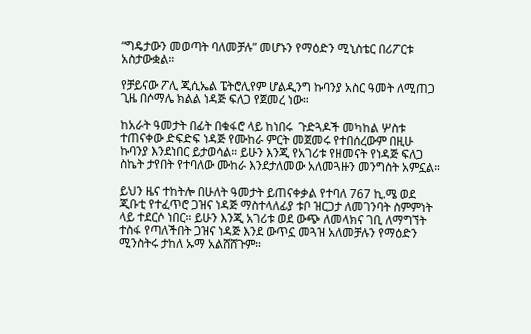“ግዴታውን መወጣት ባለመቻሉ” መሆኑን የማዕድን ሚኒስቴር በሪፖርቱ አስታውቋል።

የቻይናው ፖሊ ጂሲኤል ፔትሮሊየም ሆልዲንግ ኩባንያ አስር ዓመት ለሚጠጋ ጊዜ በሶማሌ ክልል ነዳጅ ፍለጋ የጀመረ ነው።

ከአራት ዓመታት በፊት በቁፋሮ ላይ ከነበሩ  ጉድጓዶች መካከል ሦስቱ ተጠናቀው ድፍድፍ ነዳጅ የሙከራ ምርት መጀመሩ የተበሰረውም በዚሁ ኩባንያ እንደነበር ይታወሳል። ይሁን እንጂ የአገሪቱ የዘመናት የነዳጅ ፍለጋ ስኬት ታየበት የተባለው ሙከራ እንደታለመው አለመጓዙን መንግስት አምኗል።

ይህን ዜና ተከትሎ በሁለት ዓመታት ይጠናቀቃል የተባለ 767 ኪ.ሜ ወደ ጂቡቲ የተፈጥሮ ጋዝና ነዳጅ ማስተላለፊያ ቱቦ ዝርጋታ ለመገንባት ስምምነት ላይ ተደርሶ ነበር። ይሁን እንጂ አገሪቱ ወደ ውጭ ለመላክና ገቢ ለማግኘት ተስፋ የጣለችበት ጋዝና ነዳጅ እንደ ውጥኗ መጓዝ አለመቻሉን የማዕድን ሚንስትሩ ታከለ ኡማ አልሸሸጉም።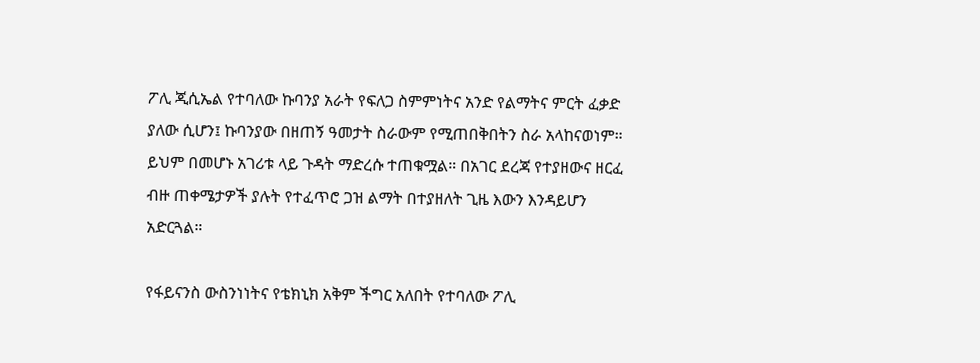ፖሊ ጂሲኤል የተባለው ኩባንያ አራት የፍለጋ ስምምነትና አንድ የልማትና ምርት ፈቃድ ያለው ሲሆን፤ ኩባንያው በዘጠኝ ዓመታት ስራውም የሚጠበቅበትን ስራ አላከናወነም። ይህም በመሆኑ አገሪቱ ላይ ጉዳት ማድረሱ ተጠቁሟል። በአገር ደረጃ የተያዘውና ዘርፈ  ብዙ ጠቀሜታዎች ያሉት የተፈጥሮ ጋዝ ልማት በተያዘለት ጊዜ እውን እንዳይሆን አድርጓል።

የፋይናንስ ውስንነነትና የቴክኒክ አቅም ችግር አለበት የተባለው ፖሊ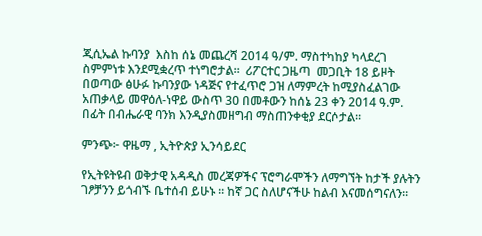ጂሲኤል ኩባንያ  እስከ ሰኔ መጨረሻ 2014 ዓ/ም. ማስተካከያ ካላደረገ ስምምነቱ እንደሚቋረጥ ተነግሮታል።  ሪፖርተር ጋዜጣ  መጋቢት 18 ይዞት በወጣው ፅሁፉ ኩባንያው ነዳጅና የተፈጥሮ ጋዝ ለማምረት ከሚያስፈልገው አጠቃላይ መዋዕለ-ነዋይ ውስጥ 30 በመቶውን ከሰኔ 23 ቀን 2014 ዓ.ም. በፊት በብሔራዊ ባንክ እንዲያስመዘግብ ማስጠንቀቂያ ደርሶታል።

ምንጭ፦ ዋዜማ , ኢትዮጵያ ኢንሳይደር

የኢትዩትዩብ ወቅታዊ አዳዲስ መረጃዎችና ፕሮግራሞችን ለማግኘት ከታች ያሉትን ገፆቻንን ይጎብኙ ቤተሰብ ይሁኑ ። ከኛ ጋር ስለሆናችሁ ከልብ እናመሰግናለን።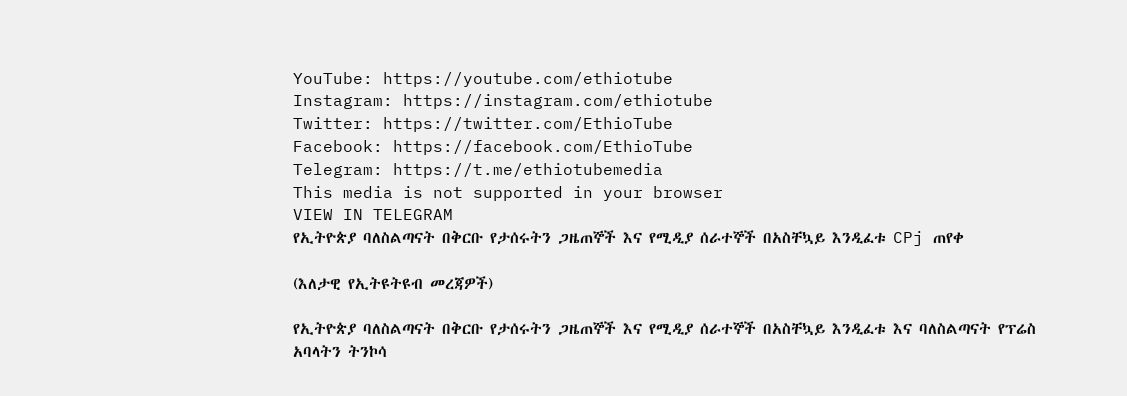YouTube: https://youtube.com/ethiotube
Instagram: https://instagram.com/ethiotube
Twitter: https://twitter.com/EthioTube
Facebook: https://facebook.com/EthioTube
Telegram: https://t.me/ethiotubemedia
This media is not supported in your browser
VIEW IN TELEGRAM
የኢትዮጵያ ባለስልጣናት በቅርቡ የታሰሩትን ጋዜጠኞች እና የሚዲያ ሰራተኞች በአስቸኳይ እንዲፈቱ CPj ጠየቀ

(እለታዊ የኢትዩትዩብ መረጃዎች)

የኢትዮጵያ ባለስልጣናት በቅርቡ የታሰሩትን ጋዜጠኞች እና የሚዲያ ሰራተኞች በአስቸኳይ እንዲፈቱ እና ባለስልጣናት የፕሬስ አባላትን ትንኮሳ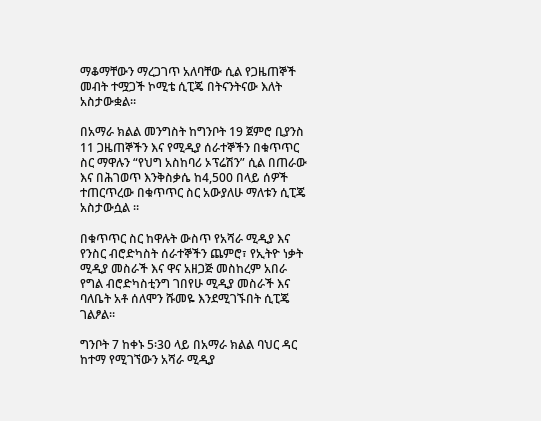ማቆማቸውን ማረጋገጥ አለባቸው ሲል የጋዜጠኞች መብት ተሟጋች ኮሚቴ ሲፒጄ በትናንትናው እለት አስታውቋል።

በአማራ ክልል መንግስት ከግንቦት 19 ጀምሮ ቢያንስ 11 ጋዜጠኞችን እና የሚዲያ ሰራተኞችን በቁጥጥር ስር ማዋሉን “የህግ አስከባሪ ኦፕሬሽን” ሲል በጠራው እና በሕገወጥ እንቅስቃሴ ከ4,500 በላይ ሰዎች ተጠርጥረው በቁጥጥር ስር አውያለሁ ማለቱን ሲፒጄ አስታውሷል ።

በቁጥጥር ስር ከዋሉት ውስጥ የአሻራ ሚዲያ እና የንስር ብሮድካስት ሰራተኞችን ጨምሮ፣ የኢትዮ ነቃት ሚዲያ መስራች እና ዋና አዘጋጅ መስከረም አበራ የግል ብሮድካስቲንግ ገበየሁ ሚዲያ መስራች እና ባለቤት አቶ ሰለሞን ሹመዬ እንደሚገኙበት ሲፒጄ ገልፆል።

ግንቦት 7 ከቀኑ 5፡30 ላይ በአማራ ክልል ባህር ዳር ከተማ የሚገኘውን አሻራ ሚዲያ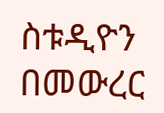ስቱዲዮን በመውረር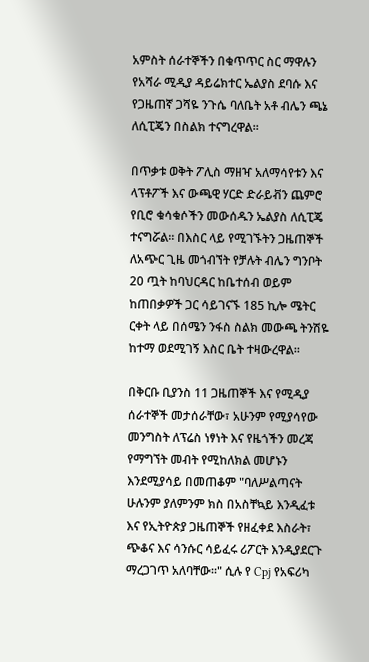አምስት ሰራተኞችን በቁጥጥር ስር ማዋሉን የአሻራ ሚዲያ ዳይሬክተር ኤልያስ ደባሱ እና የጋዜጠኛ ጋሻዬ ንጉሴ ባለቤት አቶ ብሌን ጫኔ ለሲፒጄን በስልክ ተናግረዋል።

በጥቃቱ ወቅት ፖሊስ ማዘዣ አለማሳየቱን እና ላፕቶፖች እና ውጫዊ ሃርድ ድራይቭን ጨምሮ የቢሮ ቁሳቁሶችን መውሰዱን ኤልያስ ለሲፒጄ ተናግሯል። በእስር ላይ የሚገኙትን ጋዜጠኞች ለአጭር ጊዜ መጎብኘት የቻሉት ብሌን ግንቦት 20 ጧት ከባህርዳር ከቤተሰብ ወይም ከጠበቃዎች ጋር ሳይገናኙ 185 ኪሎ ሜትር ርቀት ላይ በሰሜን ንፋስ ስልክ መውጫ ትንሽዬ ከተማ ወደሚገኝ እስር ቤት ተዛውረዋል።

በቅርቡ ቢያንስ 11 ጋዜጠኞች እና የሚዲያ ሰራተኞች መታሰራቸው፣ አሁንም የሚያሳየው መንግስት ለፕሬስ ነፃነት እና የዜጎችን መረጃ የማግኘት መብት የሚከለክል መሆኑን እንደሚያሳይ በመጠቆም "ባለሥልጣናት ሁሉንም ያለምንም ክስ በአስቸኳይ እንዲፈቱ እና የኢትዮጵያ ጋዜጠኞች የዘፈቀደ እስራት፣ ጭቆና እና ሳንሱር ሳይፈሩ ሪፖርት እንዲያደርጉ ማረጋገጥ አለባቸው።" ሲሉ የ Cpj የአፍሪካ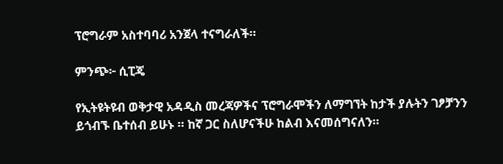ፕሮግራም አስተባባሪ አንጀላ ተናግራለች።

ምንጭ፦ ሲፒጄ

የኢትዩትዩብ ወቅታዊ አዳዲስ መረጃዎችና ፕሮግራሞችን ለማግኘት ከታች ያሉትን ገፆቻንን ይጎብኙ ቤተሰብ ይሁኑ ። ከኛ ጋር ስለሆናችሁ ከልብ እናመሰግናለን።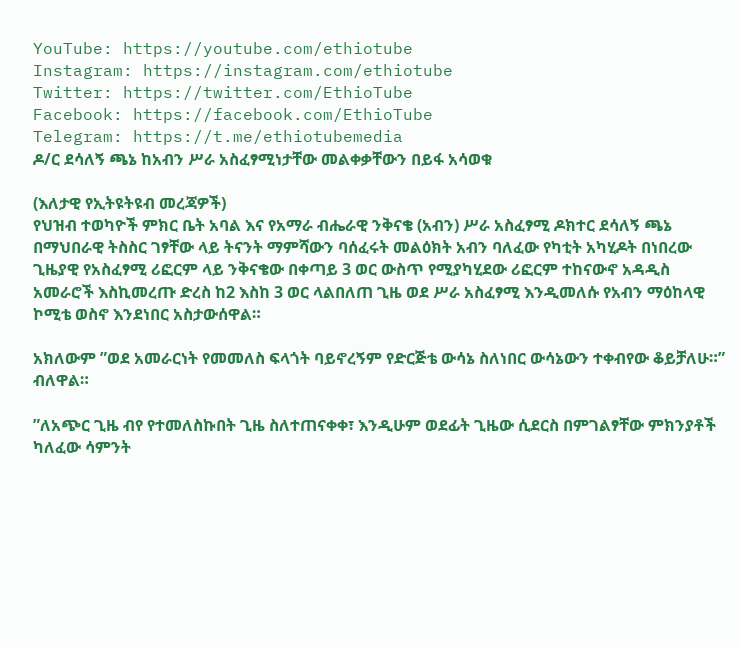YouTube: https://youtube.com/ethiotube
Instagram: https://instagram.com/ethiotube
Twitter: https://twitter.com/EthioTube
Facebook: https://facebook.com/EthioTube
Telegram: https://t.me/ethiotubemedia
ዶ/ር ደሳለኝ ጫኔ ከአብን ሥራ አስፈፃሚነታቸው መልቀቃቸውን በይፋ አሳወቁ

(እለታዊ የኢትዩትዩብ መረጃዎች)
የህዝብ ተወካዮች ምክር ቤት አባል እና የአማራ ብሔራዊ ንቅናቄ (አብን) ሥራ አስፈፃሚ ዶክተር ደሳለኝ ጫኔ በማህበራዊ ትስስር ገፃቸው ላይ ትናንት ማምሻውን ባሰፈሩት መልዕክት አብን ባለፈው የካቲት አካሂዶት በነበረው ጊዜያዊ የአስፈፃሚ ሪፎርም ላይ ንቅናቄው በቀጣይ 3 ወር ውስጥ የሚያካሂደው ሪፎርም ተከናውኖ አዳዲስ አመራሮች እስኪመረጡ ድረስ ከ2 እስከ 3 ወር ላልበለጠ ጊዜ ወደ ሥራ አስፈፃሚ እንዲመለሱ የአብን ማዕከላዊ ኮሚቴ ወስኖ እንደነበር አስታውሰዋል።

አክለውም ”ወደ አመራርነት የመመለስ ፍላጎት ባይኖረኝም የድርጅቴ ውሳኔ ስለነበር ውሳኔውን ተቀብየው ቆይቻለሁ።” ብለዋል።

”ለአጭር ጊዜ ብየ የተመለስኩበት ጊዜ ስለተጠናቀቀ፣ እንዲሁም ወደፊት ጊዜው ሲደርስ በምገልፃቸው ምክንያቶች ካለፈው ሳምንት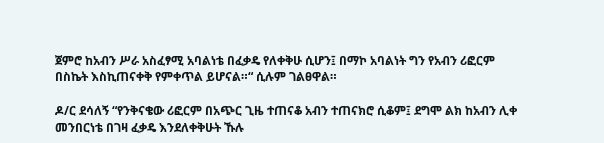ጀምሮ ከአብን ሥራ አስፈፃሚ አባልነቴ በፈቃዴ የለቀቅሁ ሲሆን፤ በማኮ አባልነት ግን የአብን ሪፎርም በስኬት እስኪጠናቀቅ የምቀጥል ይሆናል።“ ሲሉም ገልፀዋል።

ዶ/ር ደሳለኝ “የንቅናቄው ሪፎርም በአጭር ጊዜ ተጠናቆ አብን ተጠናክሮ ሲቆም፤ ደግሞ ልክ ከአብን ሊቀ መንበርነቴ በገዛ ፈቃዴ እንደለቀቅሁት ኹሉ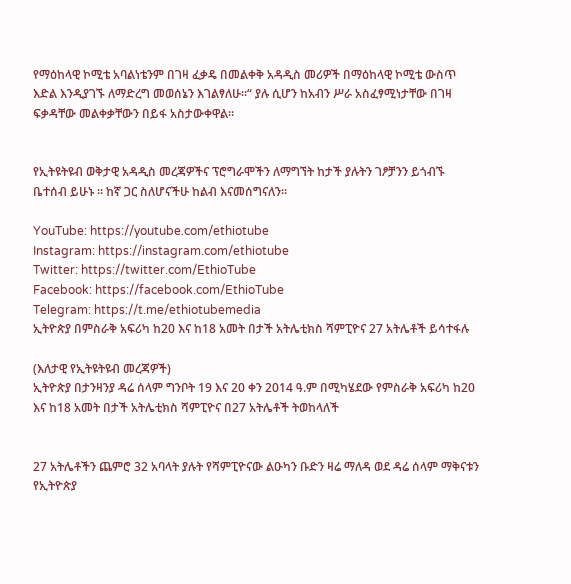የማዕከላዊ ኮሚቴ አባልነቴንም በገዛ ፈቃዴ በመልቀቅ አዳዲስ መሪዎች በማዕከላዊ ኮሚቴ ውስጥ እድል እንዲያገኙ ለማድረግ መወሰኔን እገልፃለሁ።“ ያሉ ሲሆን ከአብን ሥራ አስፈፃሚነታቸው በገዛ ፍቃዳቸው መልቀቃቸውን በይፋ አስታውቀዋል።


የኢትዩትዩብ ወቅታዊ አዳዲስ መረጃዎችና ፕሮግራሞችን ለማግኘት ከታች ያሉትን ገፆቻንን ይጎብኙ ቤተሰብ ይሁኑ ። ከኛ ጋር ስለሆናችሁ ከልብ እናመሰግናለን።

YouTube: https://youtube.com/ethiotube
Instagram: https://instagram.com/ethiotube
Twitter: https://twitter.com/EthioTube
Facebook: https://facebook.com/EthioTube
Telegram: https://t.me/ethiotubemedia
ኢትዮጵያ በምስራቅ አፍሪካ ከ20 እና ከ18 አመት በታች አትሌቲክስ ሻምፒዮና 27 አትሌቶች ይሳተፋሉ

(እለታዊ የኢትዩትዩብ መረጃዎች)
ኢትዮጵያ በታንዛንያ ዳሬ ሰላም ግንቦት 19 እና 20 ቀን 2014 ዓ.ም በሚካሄደው የምስራቅ አፍሪካ ከ20 እና ከ18 አመት በታች አትሌቲክስ ሻምፒዮና በ27 አትሌቶች ትወከላለች


27 አትሌቶችን ጨምሮ 32 አባላት ያሉት የሻምፒዮናው ልዑካን ቡድን ዛሬ ማለዳ ወደ ዳሬ ሰላም ማቅናቱን የኢትዮጵያ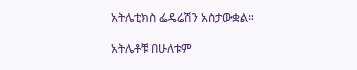አትሌቲክስ ፌዴሬሽን አስታውቋል።

አትሌቶቹ በሁለቱም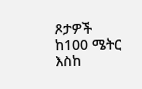ጾታዎች ከ100 ሜትር እስከ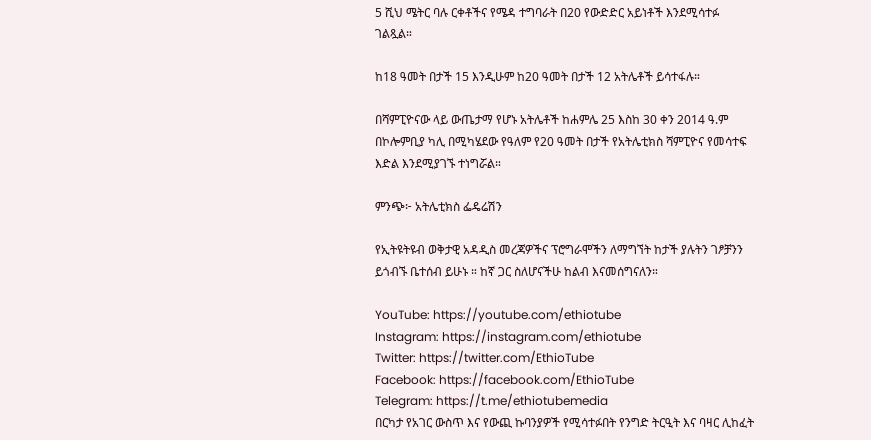5 ሺህ ሜትር ባሉ ርቀቶችና የሜዳ ተግባራት በ20 የውድድር አይነቶች እንደሚሳተፉ ገልጿል።

ከ18 ዓመት በታች 15 እንዲሁም ከ20 ዓመት በታች 12 አትሌቶች ይሳተፋሉ።

በሻምፒዮናው ላይ ውጤታማ የሆኑ አትሌቶች ከሐምሌ 25 እስከ 30 ቀን 2014 ዓ.ም በኮሎምቢያ ካሊ በሚካሄደው የዓለም የ20 ዓመት በታች የአትሌቲክስ ሻምፒዮና የመሳተፍ እድል እንደሚያገኙ ተነግሯል።

ምንጭ፦ አትሌቲክስ ፌዴሬሽን

የኢትዩትዩብ ወቅታዊ አዳዲስ መረጃዎችና ፕሮግራሞችን ለማግኘት ከታች ያሉትን ገፆቻንን ይጎብኙ ቤተሰብ ይሁኑ ። ከኛ ጋር ስለሆናችሁ ከልብ እናመሰግናለን።

YouTube: https://youtube.com/ethiotube
Instagram: https://instagram.com/ethiotube
Twitter: https://twitter.com/EthioTube
Facebook: https://facebook.com/EthioTube
Telegram: https://t.me/ethiotubemedia
በርካታ የአገር ውስጥ እና የውጪ ኩባንያዎች የሚሳተፉበት የንግድ ትርዒት እና ባዛር ሊከፈት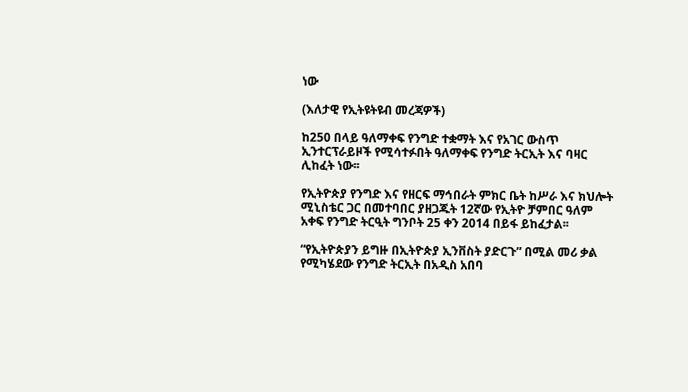ነው

(እለታዊ የኢትዩትዩብ መረጃዎች)

ከ250 በላይ ዓለማቀፍ የንግድ ተቋማት እና የአገር ውስጥ ኢንተርፕራይዞች የሚሳተፉበት ዓለማቀፍ የንግድ ትርኢት እና ባዛር ሊከፈት ነው፡፡

የኢትዮጵያ የንግድ እና የዘርፍ ማኅበራት ምክር ቤት ከሥራ እና ክህሎት ሚኒስቴር ጋር በመተባበር ያዘጋጁት 12ኛው የኢትዮ ቻምበር ዓለም አቀፍ የንግድ ትርዒት ግንቦት 25 ቀን 2014 በይፋ ይከፈታል፡፡

“የኢትዮጵያን ይግዙ በኢትዮጵያ ኢንቨስት ያድርጉ” በሚል መሪ ቃል የሚካሄደው የንግድ ትርኢት በአዲስ አበባ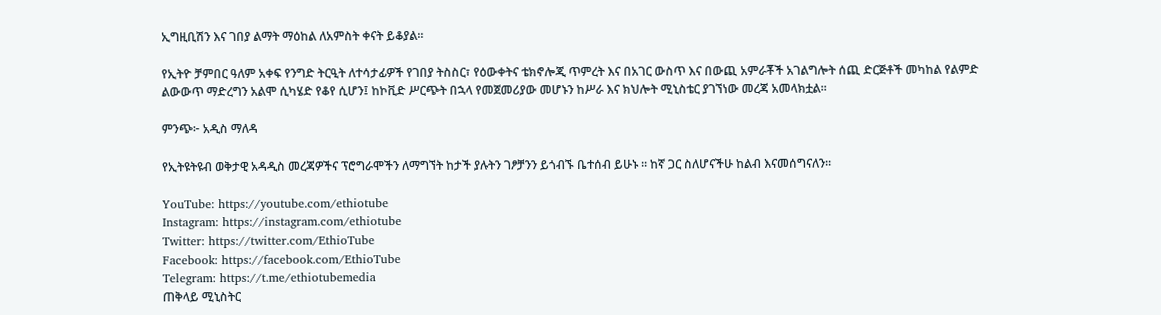ኢግዚቢሽን እና ገበያ ልማት ማዕከል ለአምስት ቀናት ይቆያል።

የኢትዮ ቻምበር ዓለም አቀፍ የንግድ ትርዒት ለተሳታፊዎች የገበያ ትስስር፣ የዕውቀትና ቴክኖሎጂ ጥምረት እና በአገር ውስጥ እና በውጪ አምራቾች አገልግሎት ሰጪ ድርጅቶች መካከል የልምድ ልውውጥ ማድረግን አልሞ ሲካሄድ የቆየ ሲሆን፤ ከኮቪድ ሥርጭት በኋላ የመጀመሪያው መሆኑን ከሥራ እና ክህሎት ሚኒስቴር ያገኘነው መረጃ አመላክቷል፡፡

ምንጭ፦ አዲስ ማለዳ

የኢትዩትዩብ ወቅታዊ አዳዲስ መረጃዎችና ፕሮግራሞችን ለማግኘት ከታች ያሉትን ገፆቻንን ይጎብኙ ቤተሰብ ይሁኑ ። ከኛ ጋር ስለሆናችሁ ከልብ እናመሰግናለን።

YouTube: https://youtube.com/ethiotube
Instagram: https://instagram.com/ethiotube
Twitter: https://twitter.com/EthioTube
Facebook: https://facebook.com/EthioTube
Telegram: https://t.me/ethiotubemedia
ጠቅላይ ሚኒስትር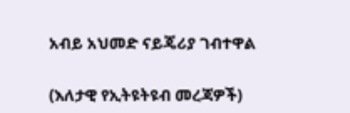አብይ አህመድ ናይጄሪያ ገብተዋል

(እለታዊ የኢትዩትዩብ መረጃዎች)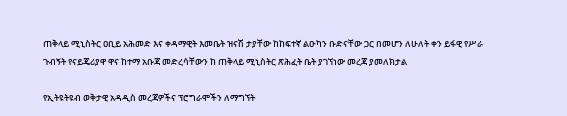ጠቅላይ ሚኒስትር ዐቢይ አሕመድ እና ቀዳማዊት እመቤት ዝናሽ ታያቸው ከከፍተኛ ልዑካን ቡድናቸው ጋር በመሆን ለሁለት ቀን ይፋዊ የሥራ ጉብኝት የናይጄሪያዋ ዋና ከተማ አቡጃ መድረሳቸውን ከ ጠቅላይ ሚኒስትር ጽሕፈት ቤት ያገኘነው መረጃ ያመለክታል

የኢትዩትዩብ ወቅታዊ አዳዲስ መረጃዎችና ፕሮግራሞችን ለማግኘት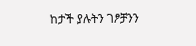ከታች ያሉትን ገፆቻንን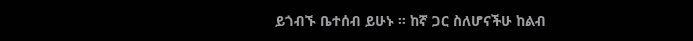ይጎብኙ ቤተሰብ ይሁኑ ። ከኛ ጋር ስለሆናችሁ ከልብ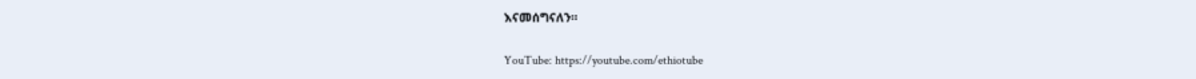እናመሰግናለን።

YouTube: https://youtube.com/ethiotube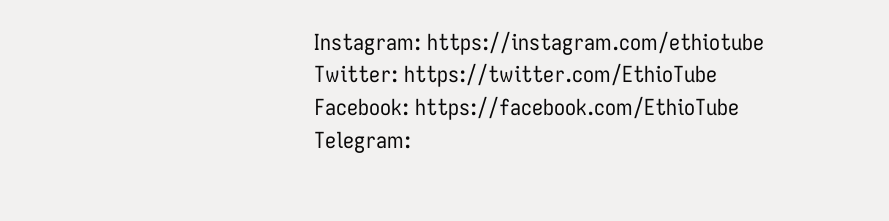Instagram: https://instagram.com/ethiotube
Twitter: https://twitter.com/EthioTube
Facebook: https://facebook.com/EthioTube
Telegram: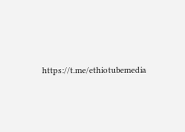https://t.me/ethiotubemedia